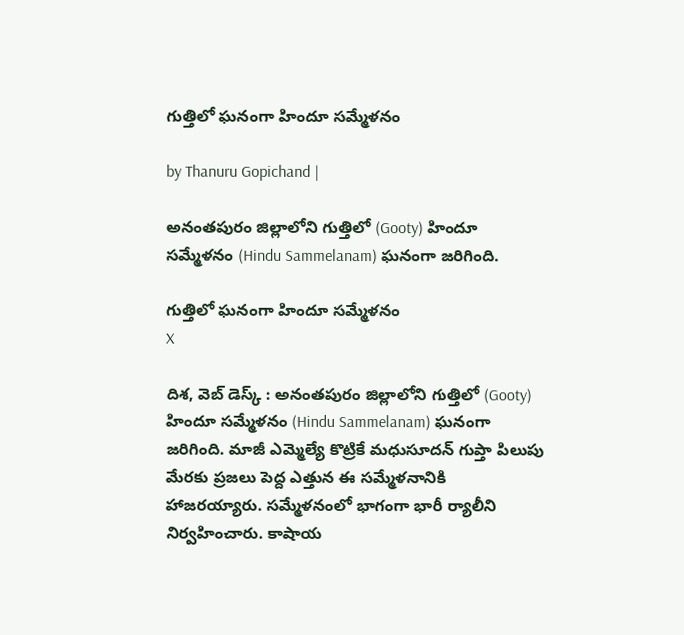గుత్తిలో ఘనంగా హిందూ సమ్మేళనం

by Thanuru Gopichand |

అనంతపురం జిల్లాలోని గుత్తిలో (Gooty) హిందూ సమ్మేళనం (Hindu Sammelanam) ఘనంగా జరిగింది.

గుత్తిలో ఘనంగా హిందూ సమ్మేళనం
X

దిశ, వెబ్ డెస్క్ : అనంతపురం జిల్లాలోని గుత్తిలో (Gooty) హిందూ సమ్మేళనం (Hindu Sammelanam) ఘనంగా జరిగింది. మాజీ ఎమ్మెల్యే కొట్రికే మధుసూదన్ గుప్తా పిలుపు మేరకు ప్రజలు పెద్ద ఎత్తున ఈ సమ్మేళనానికి హాజరయ్యారు. సమ్మేళనంలో భాగంగా భారీ ర్యాలీని నిర్వహించారు. కాషాయ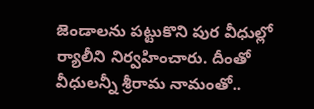జెండాలను పట్టుకొని పుర వీధుల్లో ర్యాలీని నిర్వహించారు. దీంతో వీధులన్నీ శ్రీరామ నామంతో..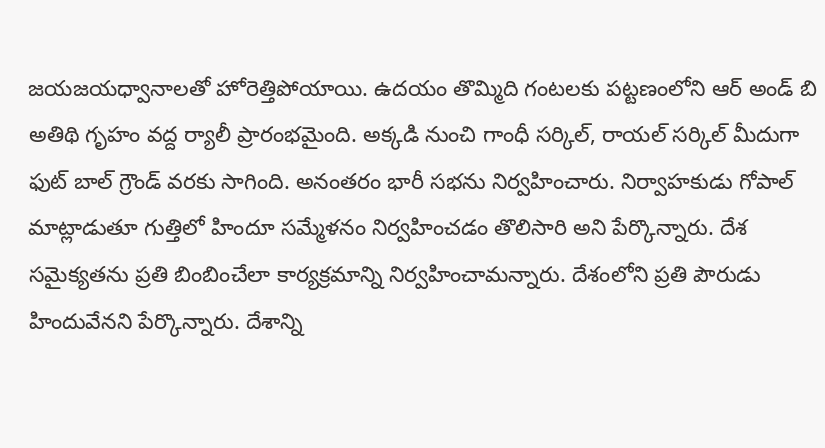జయజయధ్వానాలతో హోరెత్తిపోయాయి. ఉదయం తొమ్మిది గంటలకు పట్టణంలోని ఆర్ అండ్ బి అతిథి గృహం వద్ద ర్యాలీ ప్రారంభమైంది. అక్కడి నుంచి గాంధీ సర్కిల్, రాయల్ సర్కిల్ మీదుగా ఫుట్ బాల్ గ్రౌండ్ వరకు సాగింది. అనంతరం భారీ సభను నిర్వహించారు. నిర్వాహకుడు గోపాల్ మాట్లాడుతూ గుత్తిలో హిందూ సమ్మేళనం నిర్వహించడం తొలిసారి అని పేర్కొన్నారు. దేశ సమైక్యతను ప్రతి బింబించేలా కార్యక్రమాన్ని నిర్వహించామన్నారు. దేశంలోని ప్రతి పౌరుడు హిందువేనని పేర్కొన్నారు. దేశాన్ని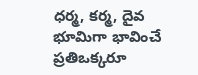ధర్మ, కర్మ, దైవ భూమిగా భావించే ప్రతిఒక్కరూ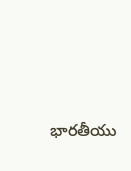భారతీయు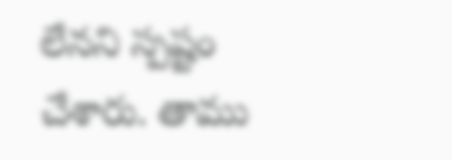లేనని స్పష్టం చేశారు. తాము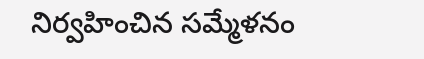నిర్వహించిన సమ్మేళనం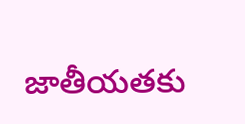జాతీయతకు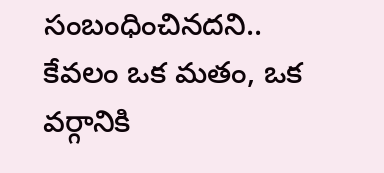సంబంధించినదని.. కేవలం ఒక మతం, ఒక వర్గానికి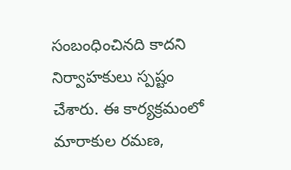సంబంధించినది కాదని నిర్వాహకులు స్పష్టం చేశారు. ఈ కార్యక్రమంలో మారాకుల రమణ,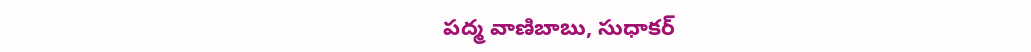పద్మ వాణిబాబు, సుధాకర్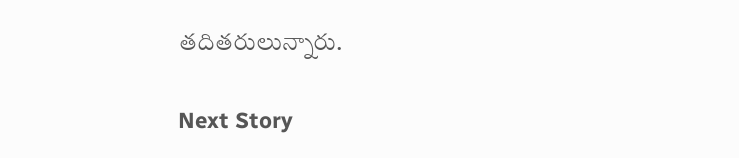తదితరులున్నారు.

Next Story